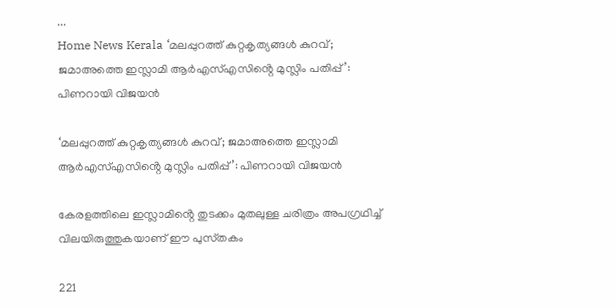...
Home News Kerala ‘മലപ്പുറത്ത് കുറ്റകൃത്യങ്ങൾ കുറവ്; ജമാഅത്തെ ഇസ്ലാമി ആർഎസ്എസിൻ്റെ മുസ്ലിം പതിപ്പ്’: പിണറായി വിജയൻ

‘മലപ്പുറത്ത് കുറ്റകൃത്യങ്ങൾ കുറവ്; ജമാഅത്തെ ഇസ്ലാമി ആർഎസ്എസിൻ്റെ മുസ്ലിം പതിപ്പ്’: പിണറായി വിജയൻ

കേരളത്തിലെ ഇസ്ലാമിൻ്റെ തുടക്കം മുതലുള്ള ചരിത്രം അപഗ്രഥിച്ച് വിലയിരുത്തുകയാണ് ഈ പുസ്‌തകം

221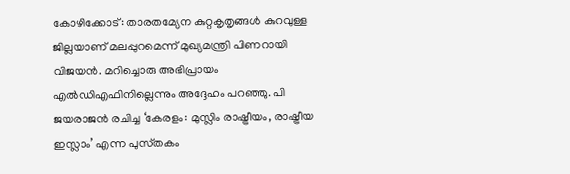കോഴിക്കോട്: താരതമ്യേന കുറ്റകൃതൃങ്ങള്‍ കുറവുള്ള ജില്ലയാണ് മലപ്പുറമെന്ന് മുഖ്യമന്ത്രി പിണറായി വിജയന്‍. മറിച്ചൊരു അഭിപ്രായം എല്‍ഡിഎഫിനില്ലെന്നും അദ്ദേഹം പറഞ്ഞു. പി ജയരാജന്‍ രചിച്ച ‘കേരളം: മുസ്ലിം രാഷ്ട്രീയം, രാഷ്ട്രീയ ഇസ്ലാം’ എന്ന പുസ്‌തകം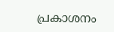പ്രകാശനം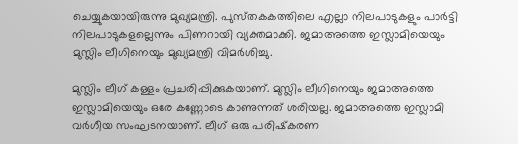ചെയ്യുകയായിരുന്നു മുഖ്യമന്ത്രി. പുസ്‌തകകത്തിലെ എല്ലാ നിലപാടുകളും പാര്‍ട്ടി നിലപാടുകളല്ലെന്നും പിണറായി വ്യക്തമാക്കി. ജമാഅത്തെ ഇസ്ലാമിയെയും മുസ്ലിം ലീഗിനെയും മുഖ്യമന്ത്രി വിമർശിച്ചു.

മുസ്ലിം ലീഗ് കള്ളം പ്രചരിപ്പിക്കുകയാണ്. മുസ്ലിം ലീഗിനെയും ജമാഅത്തെ ഇസ്ലാമിയെയും ഒരേ കണ്ണോടെ കാണുന്നത് ശരിയല്ല. ജമാഅത്തെ ഇസ്ലാമി വര്‍ഗീയ സംഘടനയാണ്. ലീഗ് ഒരു പരിഷ്‌കരണ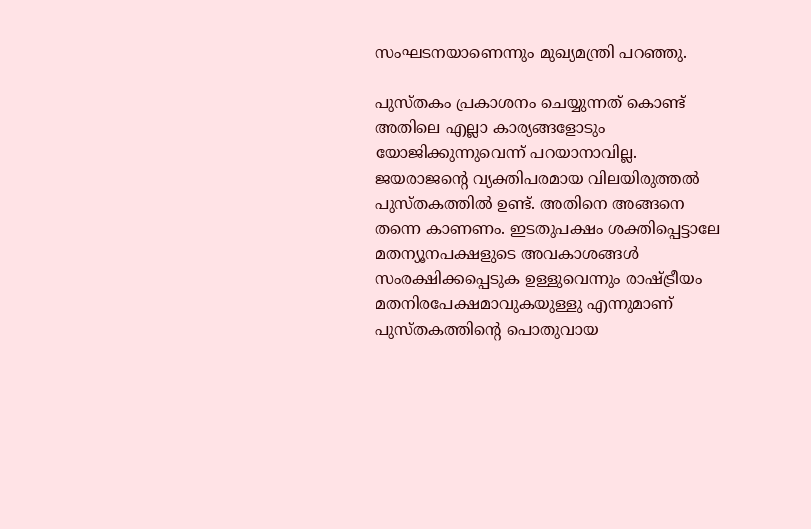സംഘടനയാണെന്നും മുഖ്യമന്ത്രി പറഞ്ഞു.

പുസ്‌തകം പ്രകാശനം ചെയ്യുന്നത് കൊണ്ട് അതിലെ എല്ലാ കാര്യങ്ങളോടും യോജിക്കുന്നുവെന്ന് പറയാനാവില്ല. ജയരാജൻ്റെ വ്യക്തിപരമായ വിലയിരുത്തല്‍ പുസ്‌തകത്തില്‍ ഉണ്ട്. അതിനെ അങ്ങനെ തന്നെ കാണണം. ഇടതുപക്ഷം ശക്തിപ്പെട്ടാലേ മതന്യൂനപക്ഷളുടെ അവകാശങ്ങള്‍ സംരക്ഷിക്കപ്പെടുക ഉള്ളുവെന്നും രാഷ്ട്രീയം മതനിരപേക്ഷമാവുകയുള്ളു എന്നുമാണ് പുസ്‌തകത്തിൻ്റെ പൊതുവായ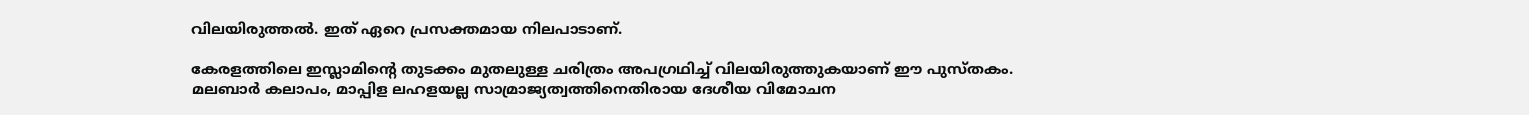വിലയിരുത്തല്‍. ഇത് ഏറെ പ്രസക്തമായ നിലപാടാണ്.

കേരളത്തിലെ ഇസ്ലാമിൻ്റെ തുടക്കം മുതലുള്ള ചരിത്രം അപഗ്രഥിച്ച് വിലയിരുത്തുകയാണ് ഈ പുസ്‌തകം. മലബാര്‍ കലാപം, മാപ്പിള ലഹളയല്ല സാമ്രാജ്യത്വത്തിനെതിരായ ദേശീയ വിമോചന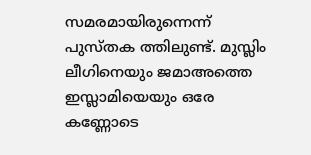സമരമായിരുന്നെന്ന് പുസ്‌തക ത്തിലുണ്ട്. മുസ്ലിം ലീഗിനെയും ജമാഅത്തെ ഇസ്ലാമിയെയും ഒരേ കണ്ണോടെ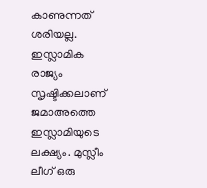കാണുന്നത് ശരിയല്ല. ഇസ്ലാമിക രാജ്യം സൃഷ്ടിക്കലാണ് ജമാഅത്തെ ഇസ്ലാമിയുടെ ലക്ഷ്യം. മുസ്ലീം ലീഗ് ഒരു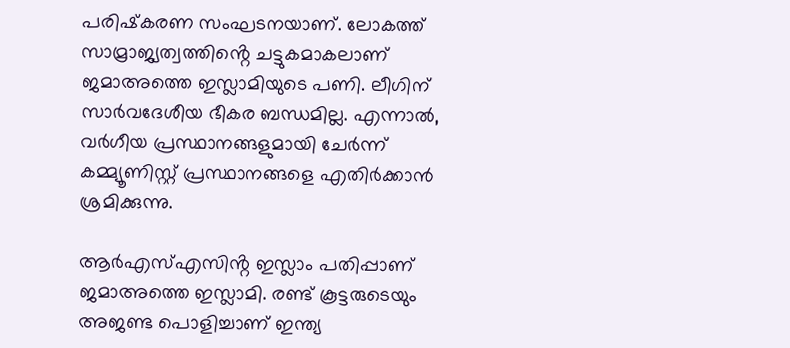പരിഷ്‌കരണ സംഘടനയാണ്. ലോകത്ത് സാമ്രാജ്യത്വത്തിൻ്റെ ചട്ടുകമാകലാണ് ജമാഅത്തെ ഇസ്ലാമിയുടെ പണി. ലീഗിന് സാര്‍വദേശീയ ഭീകര ബന്ധമില്ല. എന്നാല്‍, വര്‍ഗീയ പ്രസ്ഥാനങ്ങളുമായി ചേര്‍ന്ന് കമ്മ്യൂണിസ്റ്റ് പ്രസ്ഥാനങ്ങളെ എതിര്‍ക്കാന്‍ ശ്രമിക്കുന്നു.

ആര്‍എസ്എസിൻ്റ ഇസ്ലാം പതിപ്പാണ് ജമാഅത്തെ ഇസ്ലാമി. രണ്ട് കൂട്ടരുടെയും അജണ്ട പൊളിച്ചാണ് ഇന്ത്യ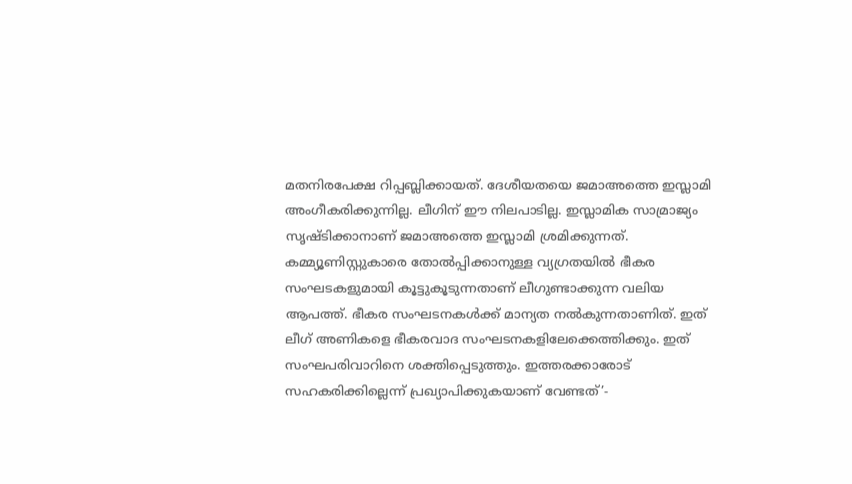മതനിരപേക്ഷ റിപ്പബ്ലിക്കായത്. ദേശീയതയെ ജമാഅത്തെ ഇസ്ലാമി അംഗീകരിക്കുന്നില്ല. ലീഗിന് ഈ നിലപാടില്ല. ഇസ്ലാമിക സാമ്രാജ്യം സൃഷ്ടിക്കാനാണ് ജമാഅത്തെ ഇസ്ലാമി ശ്രമിക്കുന്നത്. കമ്മ്യൂണിസ്റ്റുകാരെ തോല്‍പ്പിക്കാനുള്ള വ്യഗ്രതയില്‍ ഭീകര സംഘടകളുമായി കൂട്ടുകൂടുന്നതാണ് ലീഗുണ്ടാക്കുന്ന വലിയ ആപത്ത്. ഭീകര സംഘടനകള്‍ക്ക് മാന്യത നല്‍കുന്നതാണിത്. ഇത് ലീഗ് അണികളെ ഭീകരവാദ സംഘടനകളിലേക്കെത്തിക്കും. ഇത് സംഘപരിവാറിനെ ശക്തിപ്പെടുത്തും. ഇത്തരക്കാരോട് സഹകരിക്കില്ലെന്ന് പ്രഖ്യാപിക്കുകയാണ് വേണ്ടത്’-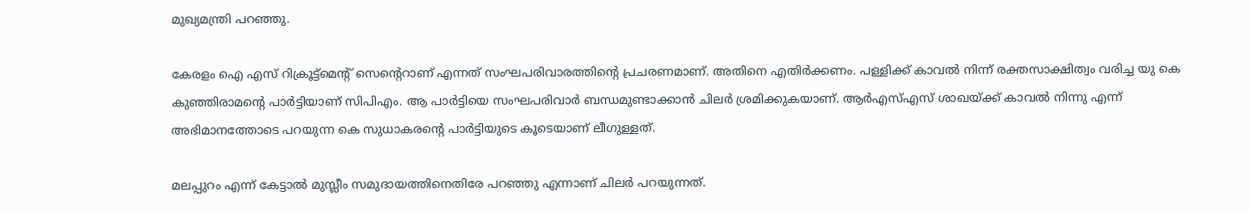മുഖ്യമന്ത്രി പറഞ്ഞു.

കേരളം ഐ എസ് റിക്രൂട്ട്‌മെന്റ് സെൻ്റെറാണ് എന്നത് സംഘപരിവാരത്തിൻ്റെ പ്രചരണമാണ്. അതിനെ എതിര്‍ക്കണം. പള്ളിക്ക് കാവല്‍ നിന്ന് രക്തസാക്ഷിത്വം വരിച്ച യു കെ കുഞ്ഞിരാമൻ്റെ പാര്‍ട്ടിയാണ് സിപിഎം. ആ പാര്‍ട്ടിയെ സംഘപരിവാര്‍ ബന്ധമുണ്ടാക്കാന്‍ ചിലര്‍ ശ്രമിക്കുകയാണ്. ആര്‍എസ്എസ് ശാഖയ്ക്ക് കാവല്‍ നിന്നു എന്ന് അഭിമാനത്തോടെ പറയുന്ന കെ സുധാകരൻ്റെ പാര്‍ട്ടിയുടെ കൂടെയാണ് ലീഗുള്ളത്.

മലപ്പുറം എന്ന് കേട്ടാല്‍ മുസ്ലീം സമുദായത്തിനെതിരേ പറഞ്ഞു എന്നാണ് ചിലര്‍ പറയുന്നത്.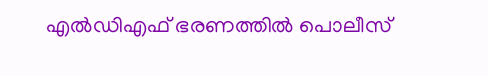എല്‍ഡിഎഫ് ഭരണത്തില്‍ പൊലീസ്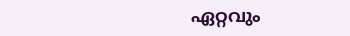ഏറ്റവും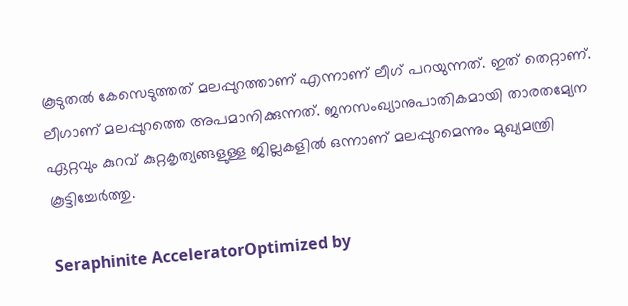കൂടുതല്‍ കേസെടുത്തത് മലപ്പുറത്താണ് എന്നാണ് ലീഗ് പറയുന്നത്. ഇത് തെറ്റാണ്. ലീഗാണ് മലപ്പുറത്തെ അപമാനിക്കുന്നത്. ജനസംഖ്യാനുപാതികമായി താരതമ്യേന ഏറ്റവും കുറവ് കുറ്റകൃത്യങ്ങളുള്ള ജില്ലകളില്‍ ഒന്നാണ് മലപ്പുറമെന്നും മുഖ്യമന്ത്രി കൂട്ടിച്ചേർത്തു.

Seraphinite AcceleratorOptimized by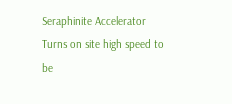Seraphinite Accelerator
Turns on site high speed to be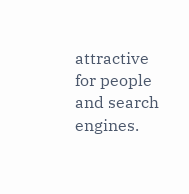attractive for people and search engines.